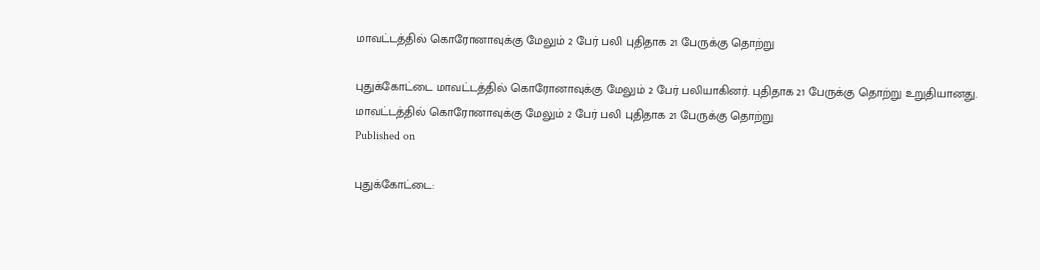மாவட்டத்தில் கொரோனாவுக்கு மேலும் 2 பேர் பலி புதிதாக 21 பேருக்கு தொற்று

புதுக்கோட்டை மாவட்டத்தில் கொரோனாவுக்கு மேலும் 2 பேர் பலியாகினர். புதிதாக 21 பேருக்கு தொற்று உறுதியானது.
மாவட்டத்தில் கொரோனாவுக்கு மேலும் 2 பேர் பலி புதிதாக 21 பேருக்கு தொற்று
Published on

புதுக்கோட்டை: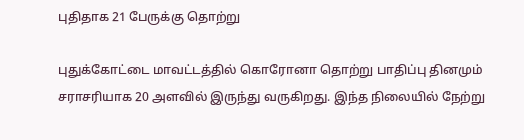புதிதாக 21 பேருக்கு தொற்று

புதுக்கோட்டை மாவட்டத்தில் கொரோனா தொற்று பாதிப்பு தினமும் சராசரியாக 20 அளவில் இருந்து வருகிறது. இந்த நிலையில் நேற்று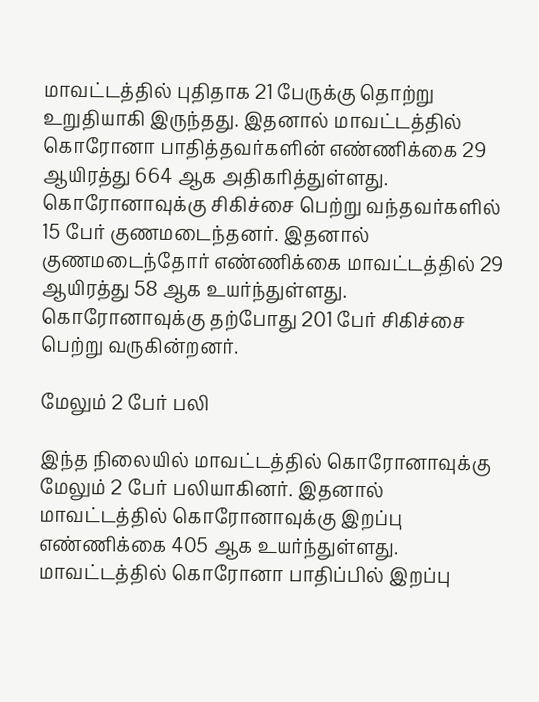மாவட்டத்தில் புதிதாக 21 பேருக்கு தொற்று உறுதியாகி இருந்தது. இதனால் மாவட்டத்தில் கொரோனா பாதித்தவர்களின் எண்ணிக்கை 29 ஆயிரத்து 664 ஆக அதிகரித்துள்ளது. கொரோனாவுக்கு சிகிச்சை பெற்று வந்தவர்களில் 15 பேர் குணமடைந்தனர். இதனால் குணமடைந்தோர் எண்ணிக்கை மாவட்டத்தில் 29 ஆயிரத்து 58 ஆக உயர்ந்துள்ளது. கொரோனாவுக்கு தற்போது 201 பேர் சிகிச்சை பெற்று வருகின்றனர்.

மேலும் 2 பேர் பலி

இந்த நிலையில் மாவட்டத்தில் கொரோனாவுக்கு மேலும் 2 பேர் பலியாகினர். இதனால் மாவட்டத்தில் கொரோனாவுக்கு இறப்பு எண்ணிக்கை 405 ஆக உயர்ந்துள்ளது. மாவட்டத்தில் கொரோனா பாதிப்பில் இறப்பு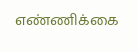எண்ணிக்கை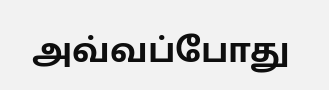அவ்வப்போது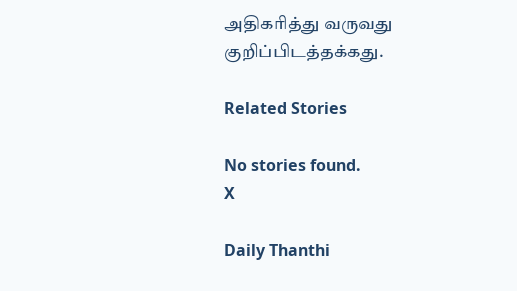அதிகரித்து வருவது குறிப்பிடத்தக்கது.

Related Stories

No stories found.
X

Daily Thanthi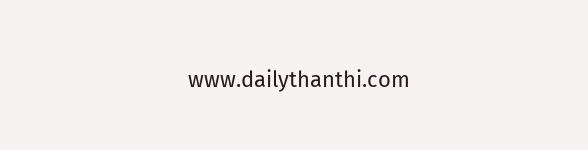www.dailythanthi.com